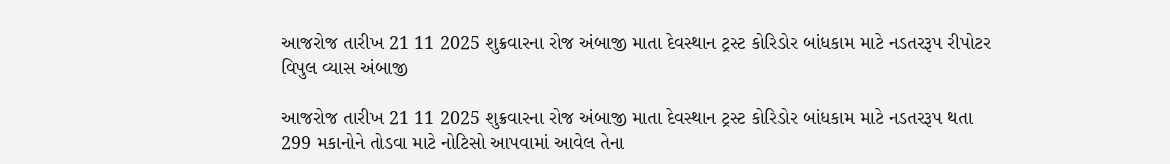આજરોજ તારીખ 21 11 2025 શુક્રવારના રોજ અંબાજી માતા દેવસ્થાન ટ્રસ્ટ કોરિડોર બાંધકામ માટે નડતરરૂપ રીપોટર વિપુલ વ્યાસ અંબાજી

આજરોજ તારીખ 21 11 2025 શુક્રવારના રોજ અંબાજી માતા દેવસ્થાન ટ્રસ્ટ કોરિડોર બાંધકામ માટે નડતરરૂપ થતા 299 મકાનોને તોડવા માટે નોટિસો આપવામાં આવેલ તેના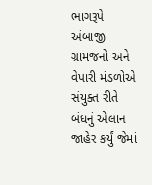ભાગરૂપે અંબાજી ગ્રામજનો અને વેપારી મંડળોએ સંયુક્ત રીતે બંધનું એલાન જાહેર કર્યું જેમાં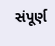સંપૂર્ણ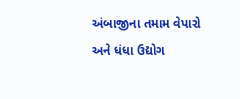અંબાજીના તમામ વેપારો અને ધંધા ઉદ્યોગ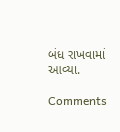બંધ રાખવામાં આવ્યા.

Comments